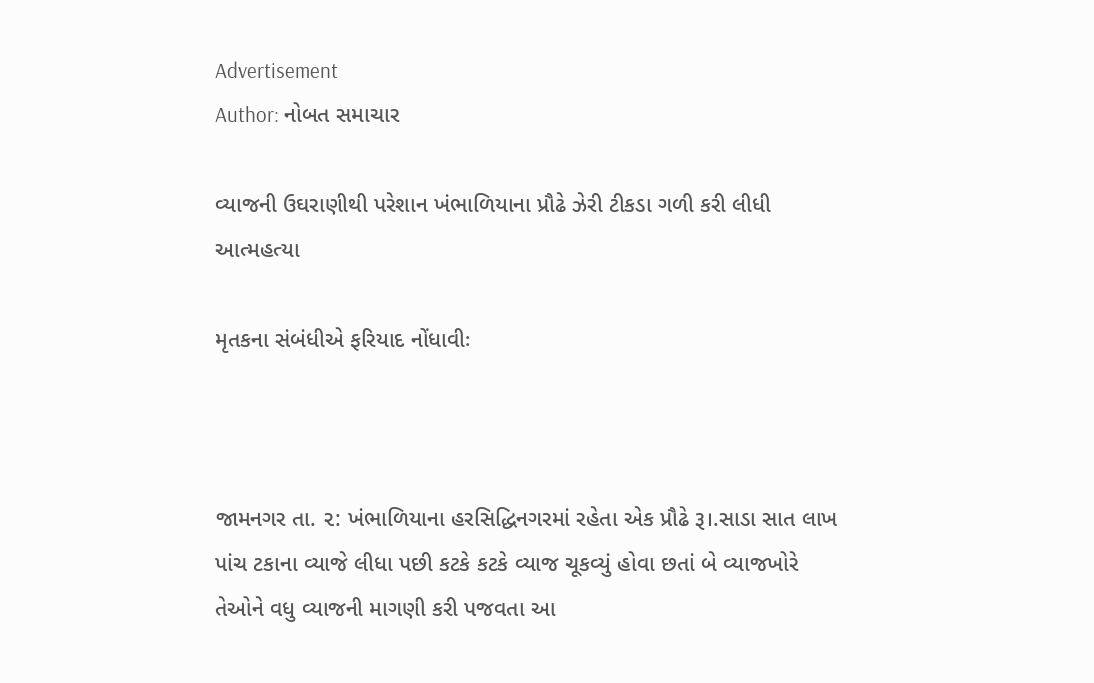Advertisement
Author: નોબત સમાચાર

વ્યાજની ઉઘરાણીથી પરેશાન ખંભાળિયાના પ્રૌઢે ઝેરી ટીકડા ગળી કરી લીધી આત્મહત્યા

મૃતકના સંબંધીએ ફરિયાદ નોંધાવીઃ



જામનગર તા. ૨: ખંભાળિયાના હરસિદ્ધિનગરમાં રહેતા એક પ્રૌઢે રૂ।.સાડા સાત લાખ પાંચ ટકાના વ્યાજે લીધા પછી કટકે કટકે વ્યાજ ચૂકવ્યું હોવા છતાં બે વ્યાજખોરે તેઓને વધુ વ્યાજની માગણી કરી પજવતા આ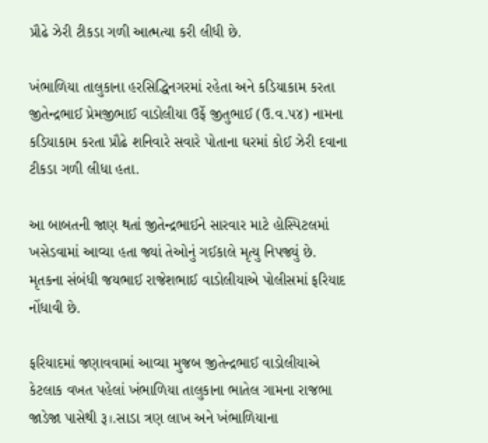પ્રૌઢે ઝેરી ટીકડા ગળી આત્મત્યા કરી લીધી છે.

ખંભાળિયા તાલુકાના હરસિદ્ધિનગરમાં રહેતા અને કડિયાકામ કરતા જીતેન્દ્રભાઈ પ્રેમજીભાઈ વાડોલીયા ઉર્ફે જીતુભાઈ (ઉ.વ.પ૪) નામના કડિયાકામ કરતા પ્રૌઢે શનિવારે સવારે પોતાના ઘરમાં કોઈ ઝેરી દવાના ટીકડા ગળી લીધા હતા.

આ બાબતની જાણ થતાં જીતેન્દ્રભાઈને સારવાર માટે હોસ્પિટલમાં ખસેડવામાં આવ્યા હતા જ્યાં તેઓનું ગઈકાલે મૃત્યુ નિપજ્યું છે. મૃતકના સંબંધી જયભાઈ રાજેશભાઈ વાડોલીયાએ પોલીસમાં ફરિયાદ નોંધાવી છે.

ફરિયાદમાં જણાવવામાં આવ્યા મુજબ જીતેન્દ્રભાઈ વાડોલીયાએ કેટલાક વખત પહેલાં ખંભાળિયા તાલુકાના ભાતેલ ગામના રાજભા જાડેજા પાસેથી રૂ।.સાડા ત્રણ લાખ અને ખંભાળિયાના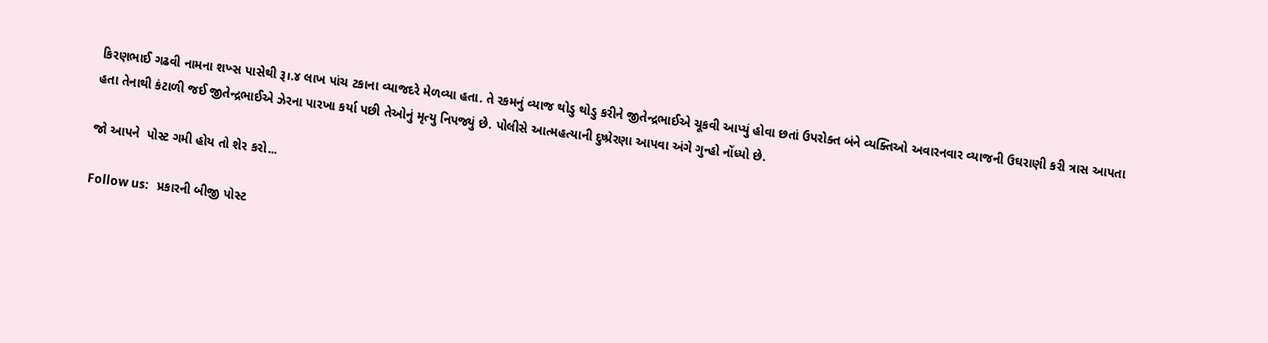કિરણભાઈ ગઢવી નામના શખ્સ પાસેથી રૂ।.૪ લાખ પાંચ ટકાના વ્યાજદરે મેળવ્યા હતા. તે રકમનું વ્યાજ થોડુ થોડુ કરીને જીતેન્દ્રભાઈએ ચૂકવી આપ્યું હોવા છતાં ઉપરોક્ત બંને વ્યક્તિઓ અવારનવાર વ્યાજની ઉઘરાણી કરી ત્રાસ આપતા હતા તેનાથી કંટાળી જઈ જીતેન્દ્રભાઈએ ઝેરના પારખા કર્યા પછી તેઓનું મૃત્યુ નિપજ્યું છે. પોલીસે આત્મહત્યાની દુષ્પ્રેરણા આપવા અંગે ગુન્હો નોંધ્યો છે.

જો આપને  પોસ્ટ ગમી હોય તો શેર કરો...

Follow us:   પ્રકારની બીજી પોસ્ટ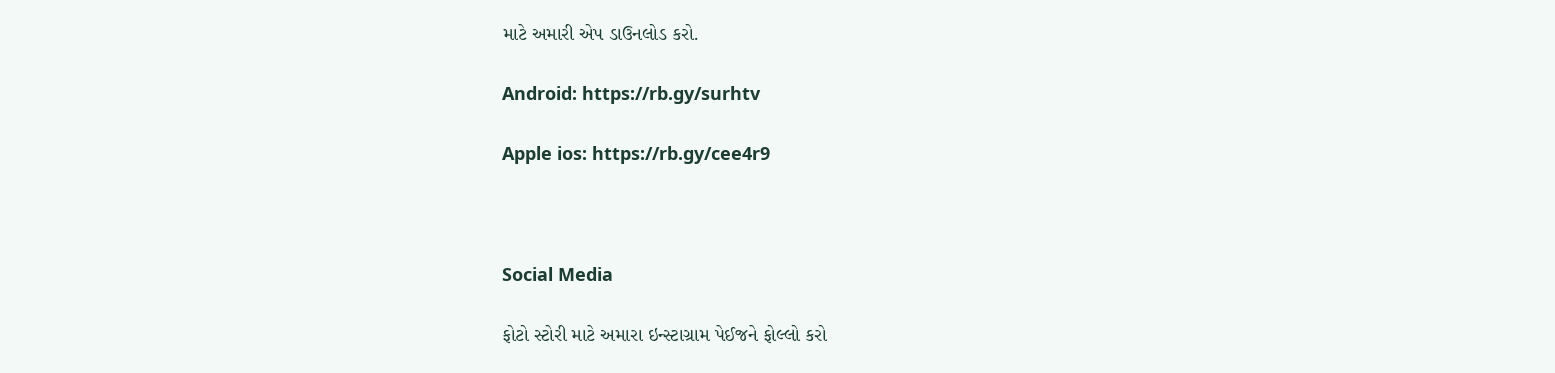માટે અમારી એપ ડાઉનલોડ કરો.

Android: https://rb.gy/surhtv

Apple ios: https://rb.gy/cee4r9



Social Media

ફોટો સ્ટોરી માટે અમારા ઇન્સ્ટાગ્રામ પેઈજને ફોલ્લો કરો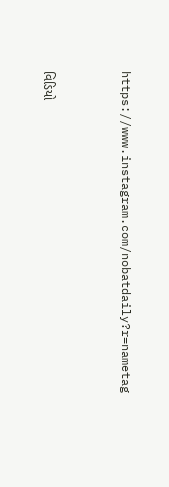https://www.instagram.com/nobatdaily?r=nametag



વિડિયો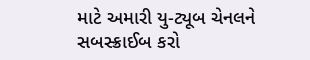માટે અમારી યુ-ટ્યૂબ ચેનલને સબસ્ક્રાઈબ કરો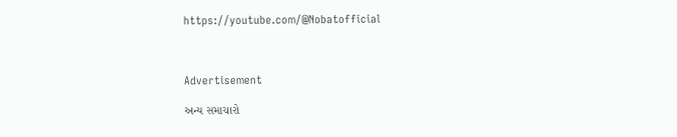https://youtube.com/@Nobatofficial



Advertisement

અન્ય સમાચારો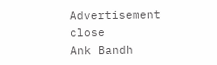Advertisement
close
Ank Bandh